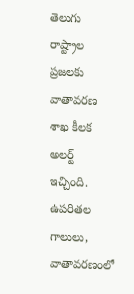తెలుగు రాష్ట్రాల ప్రజలకు వాతావరణ శాఖ కీలక అలర్ట్ ఇచ్చింది. ఉపరితల గాలులు, వాతావరణంలో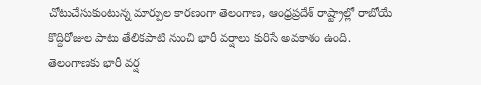చోటుచేసుకుంటున్న మార్పుల కారణంగా తెలంగాణ, ఆంధ్రప్రదేశ్ రాష్ట్రాల్లో రాబోయే కొద్దిరోజుల పాటు తేలికపాటి నుంచి భారీ వర్షాలు కురిసే అవకాశం ఉంది.
తెలంగాణకు భారీ వర్ష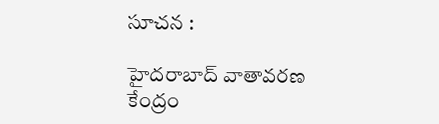సూచన :

హైదరాబాద్ వాతావరణ కేంద్రం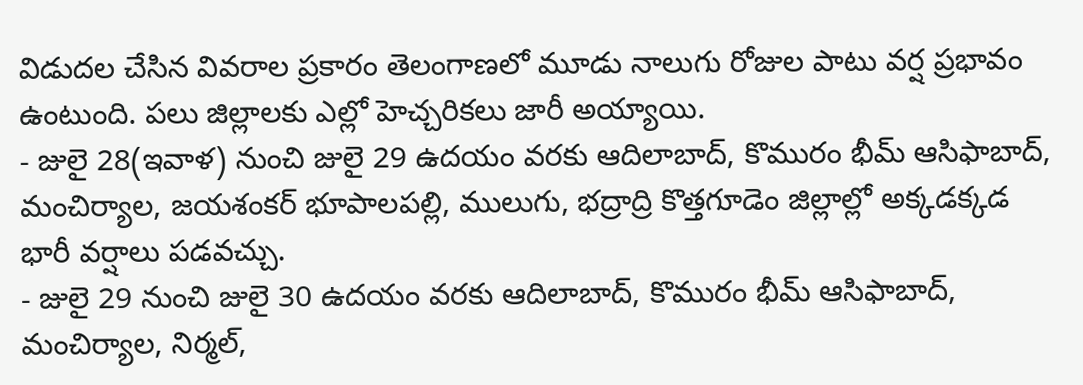విడుదల చేసిన వివరాల ప్రకారం తెలంగాణలో మూడు నాలుగు రోజుల పాటు వర్ష ప్రభావం ఉంటుంది. పలు జిల్లాలకు ఎల్లో హెచ్చరికలు జారీ అయ్యాయి.
- జులై 28(ఇవాళ) నుంచి జులై 29 ఉదయం వరకు ఆదిలాబాద్, కొమురం భీమ్ ఆసిఫాబాద్, మంచిర్యాల, జయశంకర్ భూపాలపల్లి, ములుగు, భద్రాద్రి కొత్తగూడెం జిల్లాల్లో అక్కడక్కడ భారీ వర్షాలు పడవచ్చు.
- జులై 29 నుంచి జులై 30 ఉదయం వరకు ఆదిలాబాద్, కొమురం భీమ్ ఆసిఫాబాద్, మంచిర్యాల, నిర్మల్,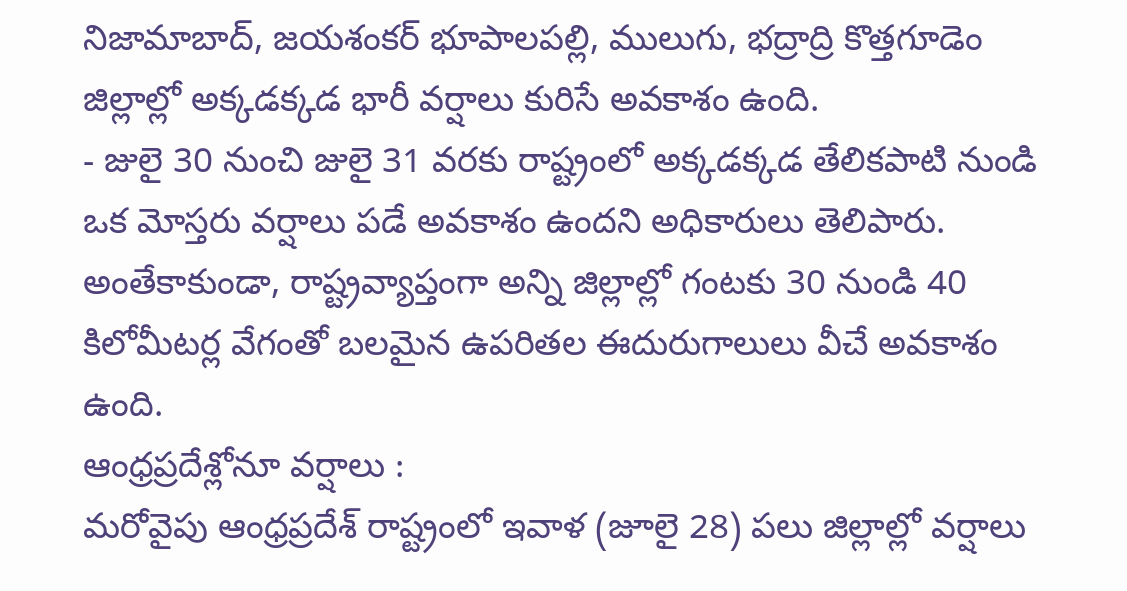నిజామాబాద్, జయశంకర్ భూపాలపల్లి, ములుగు, భద్రాద్రి కొత్తగూడెం జిల్లాల్లో అక్కడక్కడ భారీ వర్షాలు కురిసే అవకాశం ఉంది.
- జులై 30 నుంచి జులై 31 వరకు రాష్ట్రంలో అక్కడక్కడ తేలికపాటి నుండి ఒక మోస్తరు వర్షాలు పడే అవకాశం ఉందని అధికారులు తెలిపారు. అంతేకాకుండా, రాష్ట్రవ్యాప్తంగా అన్ని జిల్లాల్లో గంటకు 30 నుండి 40 కిలోమీటర్ల వేగంతో బలమైన ఉపరితల ఈదురుగాలులు వీచే అవకాశం ఉంది.
ఆంధ్రప్రదేశ్లోనూ వర్షాలు :
మరోవైపు ఆంధ్రప్రదేశ్ రాష్ట్రంలో ఇవాళ (జూలై 28) పలు జిల్లాల్లో వర్షాలు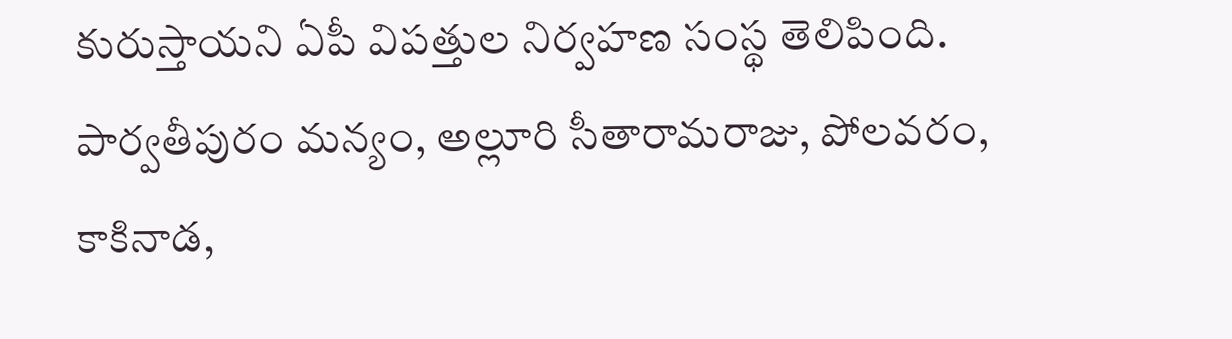కురుస్తాయని ఏపీ విపత్తుల నిర్వహణ సంస్థ తెలిపింది. పార్వతీపురం మన్యం, అల్లూరి సీతారామరాజు, పోలవరం, కాకినాడ,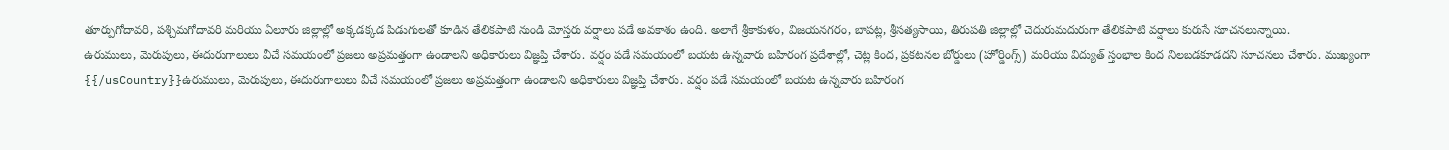తూర్పుగోదావరి, పశ్చిమగోదావరి మరియు ఏలూరు జిల్లాల్లో అక్కడక్కడ పిడుగులతో కూడిన తేలికపాటి నుండి మోస్తరు వర్షాలు పడే అవకాశం ఉంది. అలాగే శ్రీకాకుళం, విజయనగరం, బాపట్ల, శ్రీసత్యసాయి, తిరుపతి జిల్లాల్లో చెదురుమదురుగా తేలికపాటి వర్షాలు కురుసే సూచనలున్నాయి.
ఉరుములు, మెరుపులు, ఈదురుగాలులు వీచే సమయంలో ప్రజలు అప్రమత్తంగా ఉండాలని అధికారులు విజ్ఞప్తి చేశారు. వర్షం పడే సమయంలో బయట ఉన్నవారు బహిరంగ ప్రదేశాల్లో, చెట్ల కింద, ప్రకటనల బోర్డులు (హోర్డింగ్స్) మరియు విద్యుత్ స్తంభాల కింద నిలబడకూడదని సూచనలు చేశారు. ముఖ్యంగా
{{/usCountry}}ఉరుములు, మెరుపులు, ఈదురుగాలులు వీచే సమయంలో ప్రజలు అప్రమత్తంగా ఉండాలని అధికారులు విజ్ఞప్తి చేశారు. వర్షం పడే సమయంలో బయట ఉన్నవారు బహిరంగ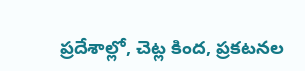ప్రదేశాల్లో, చెట్ల కింద, ప్రకటనల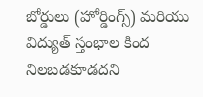బోర్డులు (హోర్డింగ్స్) మరియు విద్యుత్ స్తంభాల కింద నిలబడకూడదని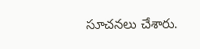సూచనలు చేశారు.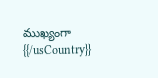ముఖ్యంగా
{{/usCountry}}